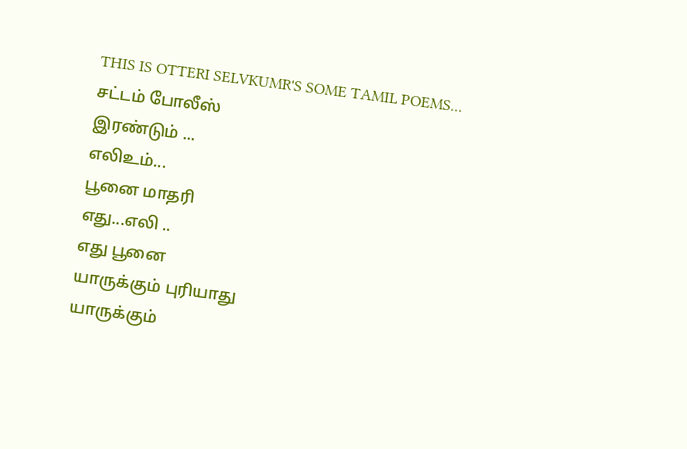THIS IS OTTERI SELVKUMR'S SOME TAMIL POEMS...
சட்டம் போலீஸ்
இரண்டும் ...
எலிஉம்...
பூனை மாதரி
எது...எலி ..
எது பூனை
யாருக்கும் புரியாது
யாருக்கும்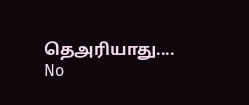தெஅரியாது....
No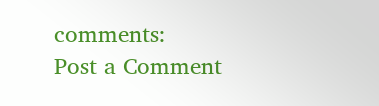comments:
Post a Comment